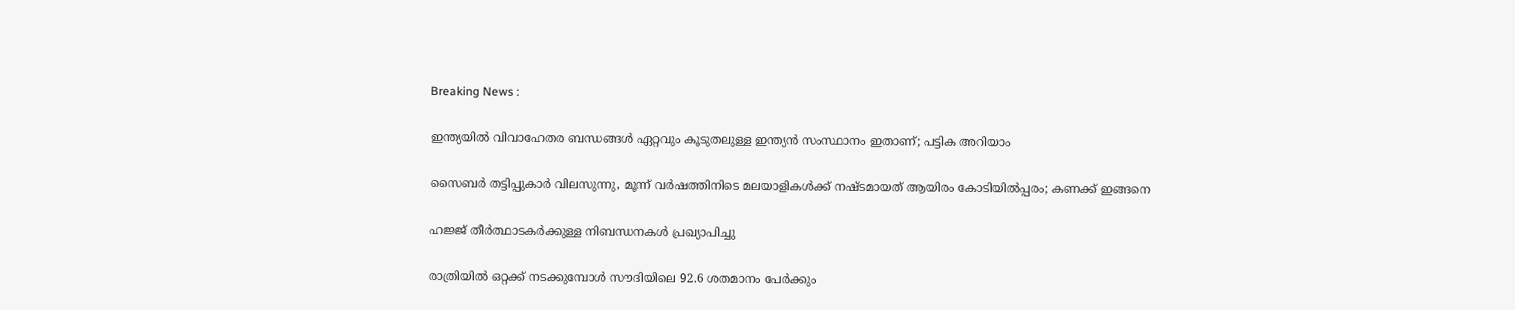Breaking News :

ഇന്ത്യയില്‍ വിവാഹേതര ബന്ധങ്ങള്‍ ഏറ്റവും കൂടുതലുള്ള ഇന്ത്യന്‍ സംസ്ഥാനം ഇതാണ്; പട്ടിക അറിയാം

സൈബര്‍ തട്ടിപ്പുകാര്‍ വിലസുന്നു, മൂന്ന് വര്‍ഷത്തിനിടെ മലയാളികള്‍ക്ക് നഷ്ടമായത് ആയിരം കോടിയില്‍പ്പരം; കണക്ക് ഇങ്ങനെ

ഹജ്ജ് തീർത്ഥാടകർക്കുള്ള നിബന്ധനകൾ പ്രഖ്യാപിച്ചു

രാത്രിയിൽ ഒറ്റക്ക് നടക്കുമ്പോൾ സൗദിയിലെ 92.6 ശതമാനം പേർക്കും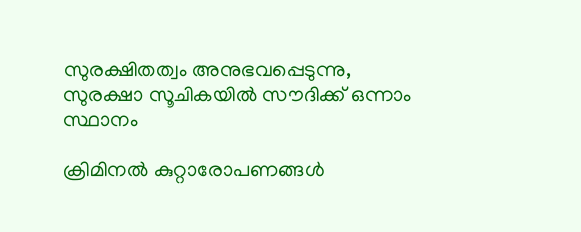സുരക്ഷിതത്വം അനുഭവപ്പെടുന്നു, സുരക്ഷാ സൂചികയിൽ സൗദിക്ക് ഒന്നാം സ്ഥാനം

ക്രിമിനല്‍ കുറ്റാരോപണങ്ങള്‍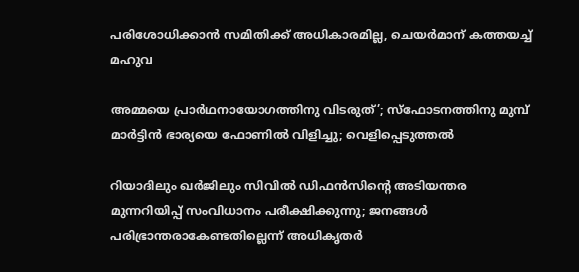പരിശോധിക്കാന്‍ സമിതിക്ക്‌ അധികാരമില്ല, ചെയര്‍മാന്‌ കത്തയച്ച് മഹുവ

അമ്മയെ പ്രാര്‍ഥനായോഗത്തിനു വിടരുത്’; സ്‌ഫോടനത്തിനു മുമ്പ് മാര്‍ട്ടിന്‍ ഭാര്യയെ ഫോണില്‍ വിളിച്ചു; വെളിപ്പെടുത്തല്‍

റിയാദിലും ഖർജിലും സിവിൽ ഡിഫൻസിന്റെ അടിയന്തര മുന്നറിയിപ്പ് സംവിധാനം പരീക്ഷിക്കുന്നു; ജനങ്ങൾ പരിഭ്രാന്തരാകേണ്ടതില്ലെന്ന് അധികൃതർ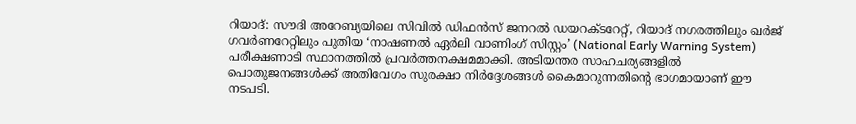റിയാദ്: സൗദി അറേബ്യയിലെ സിവിൽ ഡിഫൻസ് ജനറൽ ഡയറക്ടറേറ്റ്, റിയാദ് നഗരത്തിലും ഖർജ് ഗവർണറേറ്റിലും പുതിയ ‘നാഷണൽ ഏർലി വാണിംഗ് സിസ്റ്റം’ (National Early Warning System) പരീക്ഷണാടി സ്ഥാനത്തിൽ പ്രവർത്തനക്ഷമമാക്കി. അടിയന്തര സാഹചര്യങ്ങളിൽ പൊതുജനങ്ങൾക്ക് അതിവേഗം സുരക്ഷാ നിർദ്ദേശങ്ങൾ കൈമാറുന്നതിന്റെ ഭാഗമായാണ് ഈ നടപടി.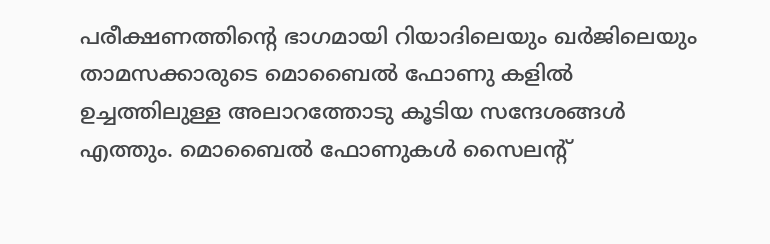പരീക്ഷണത്തിന്റെ ഭാഗമായി റിയാദിലെയും ഖർജിലെയും താമസക്കാരുടെ മൊബൈൽ ഫോണു കളിൽ ഉച്ചത്തിലുള്ള അലാറത്തോടു കൂടിയ സന്ദേശങ്ങൾ എത്തും. മൊബൈൽ ഫോണുകൾ സൈലന്റ്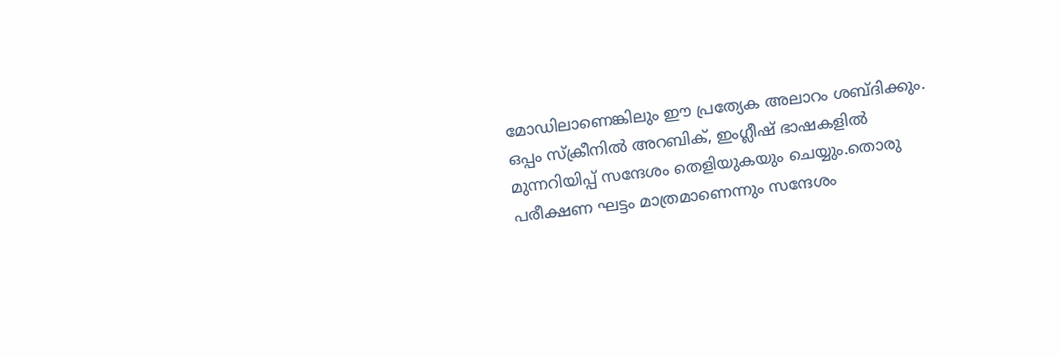മോഡിലാണെങ്കിലും ഈ പ്രത്യേക അലാറം ശബ്ദിക്കും. ഒപ്പം സ്ക്രീനിൽ അറബിക്, ഇംഗ്ലീഷ് ഭാഷകളിൽ മുന്നറിയിപ്പ് സന്ദേശം തെളിയുകയും ചെയ്യും.തൊരു പരീക്ഷണ ഘട്ടം മാത്രമാണെന്നും സന്ദേശം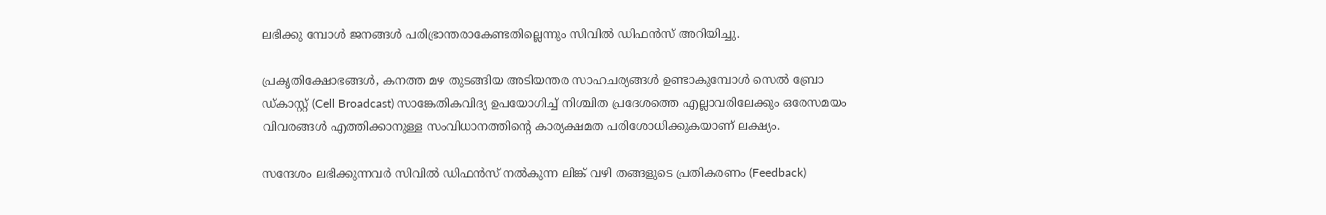ലഭിക്കു മ്പോൾ ജനങ്ങൾ പരിഭ്രാന്തരാകേണ്ടതില്ലെന്നും സിവിൽ ഡിഫൻസ് അറിയിച്ചു.

പ്രകൃതിക്ഷോഭങ്ങൾ, കനത്ത മഴ തുടങ്ങിയ അടിയന്തര സാഹചര്യങ്ങൾ ഉണ്ടാകുമ്പോൾ സെൽ ബ്രോ ഡ്കാസ്റ്റ് (Cell Broadcast) സാങ്കേതികവിദ്യ ഉപയോഗിച്ച് നിശ്ചിത പ്രദേശത്തെ എല്ലാവരിലേക്കും ഒരേസമയം വിവരങ്ങൾ എത്തിക്കാനുള്ള സംവിധാനത്തിന്റെ കാര്യക്ഷമത പരിശോധിക്കുകയാണ് ലക്ഷ്യം.

സന്ദേശം ലഭിക്കുന്നവർ സിവിൽ ഡിഫൻസ് നൽകുന്ന ലിങ്ക് വഴി തങ്ങളുടെ പ്രതികരണം (Feedback)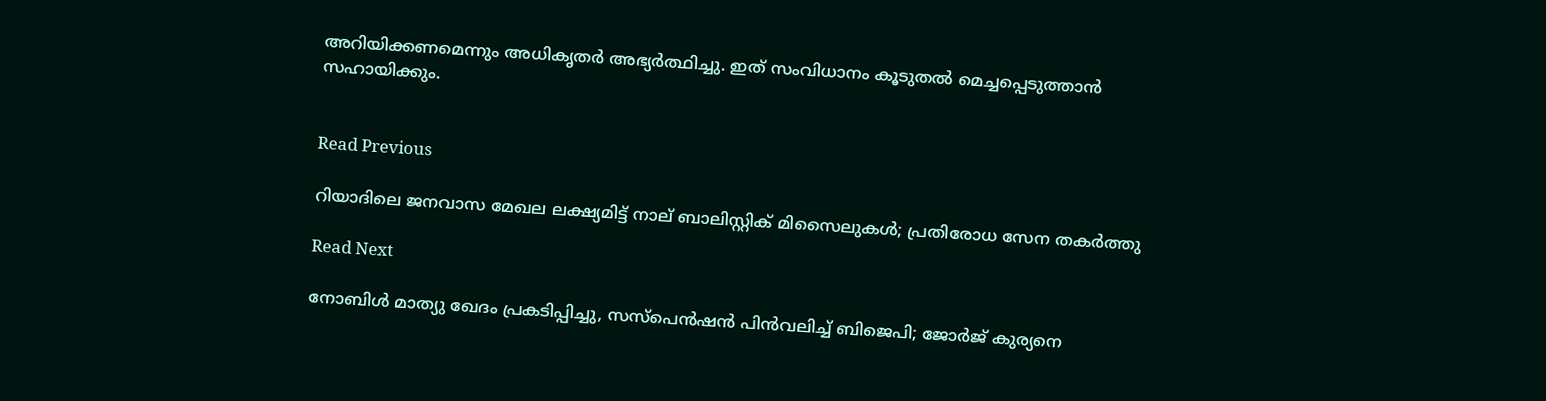അറിയിക്കണമെന്നും അധികൃതർ അഭ്യർത്ഥിച്ചു. ഇത് സംവിധാനം കൂടുതൽ മെച്ചപ്പെടുത്താൻ സഹായിക്കും.


Read Previous

റിയാദിലെ ജനവാസ മേഖല ലക്ഷ്യമിട്ട് നാല് ബാലിസ്റ്റിക് മിസൈലുകൾ; പ്രതിരോധ സേന തകർത്തു

Read Next

നോബിൾ മാത്യു ഖേദം പ്രകടിപ്പിച്ചു, സസ്പെൻഷൻ പിൻവലിച്ച് ബിജെപി; ജോര്‍ജ് കുര്യനെ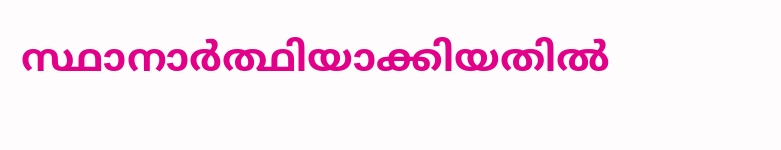സ്ഥാനാര്‍ത്ഥിയാക്കിയതിൽ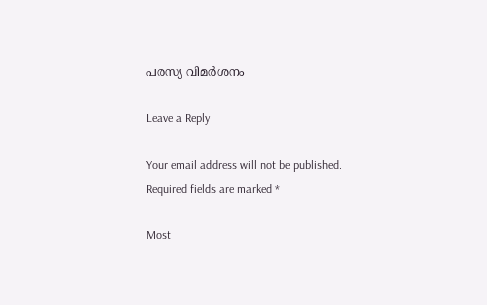പരസ്യ വിമർശനം

Leave a Reply

Your email address will not be published. Required fields are marked *

Most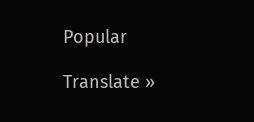Popular

Translate »